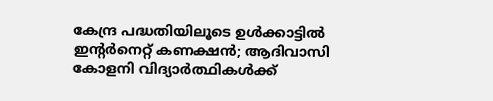കേന്ദ്ര പദ്ധതിയിലൂടെ ഉള്‍ക്കാട്ടില്‍ ഇന്റര്‍നെറ്റ് കണക്ഷന്‍; ആദിവാസി കോളനി വിദ്യാര്‍ത്ഥികള്‍ക്ക്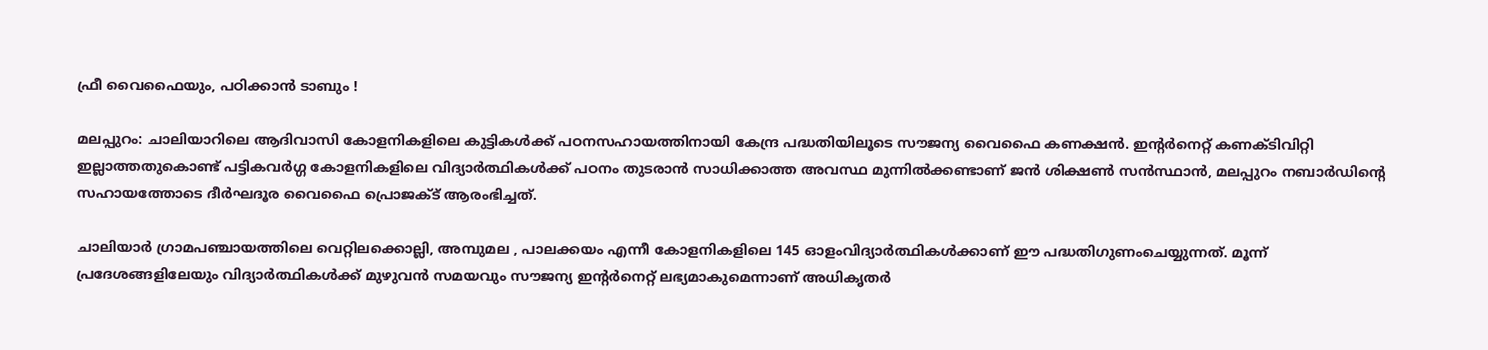ഫ്രീ വൈഫൈയും, പഠിക്കാന്‍ ടാബും !

മലപ്പുറം: ചാലിയാറിലെ ആദിവാസി കോളനികളിലെ കുട്ടികള്‍ക്ക് പഠനസഹായത്തിനായി കേന്ദ്ര പദ്ധതിയിലൂടെ സൗജന്യ വൈഫൈ കണക്ഷന്‍. ഇന്റര്‍നെറ്റ് കണക്ടിവിറ്റി ഇല്ലാത്തതുകൊണ്ട് പട്ടികവര്‍ഗ്ഗ കോളനികളിലെ വിദ്യാര്‍ത്ഥികള്‍ക്ക് പഠനം തുടരാന്‍ സാധിക്കാത്ത അവസ്ഥ മുന്നില്‍ക്കണ്ടാണ് ജന്‍ ശിക്ഷണ്‍ സന്‍സ്ഥാന്‍, മലപ്പുറം നബാര്‍ഡിന്റെ സഹായത്തോടെ ദീര്‍ഘദൂര വൈഫൈ പ്രൊജക്ട് ആരംഭിച്ചത്.

ചാലിയാര്‍ ഗ്രാമപഞ്ചായത്തിലെ വെറ്റിലക്കൊല്ലി, അമ്പുമല , പാലക്കയം എന്നീ കോളനികളിലെ 145 ഓളംവിദ്യാര്‍ത്ഥികള്‍ക്കാണ് ഈ പദ്ധതിഗുണംചെയ്യുന്നത്. മൂന്ന് പ്രദേശങ്ങളിലേയും വിദ്യാര്‍ത്ഥികള്‍ക്ക് മുഴുവന്‍ സമയവും സൗജന്യ ഇന്റര്‍നെറ്റ് ലഭ്യമാകുമെന്നാണ് അധികൃതര്‍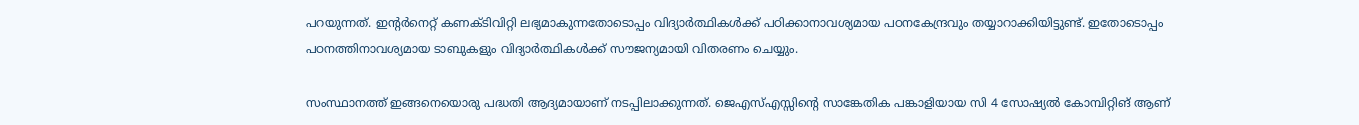പറയുന്നത്. ഇന്റര്‍നെറ്റ് കണക്ടിവിറ്റി ലഭ്യമാകുന്നതോടൊപ്പം വിദ്യാര്‍ത്ഥികള്‍ക്ക് പഠിക്കാനാവശ്യമായ പഠനകേന്ദ്രവും തയ്യാറാക്കിയിട്ടുണ്ട്. ഇതോടൊപ്പം പഠനത്തിനാവശ്യമായ ടാബുകളും വിദ്യാര്‍ത്ഥികള്‍ക്ക് സൗജന്യമായി വിതരണം ചെയ്യും.

സംസ്ഥാനത്ത് ഇങ്ങനെയൊരു പദ്ധതി ആദ്യമായാണ് നടപ്പിലാക്കുന്നത്. ജെഎസ്എസ്സിന്റെ സാങ്കേതിക പങ്കാളിയായ സി 4 സോഷ്യല്‍ കോമ്പിറ്റിങ് ആണ്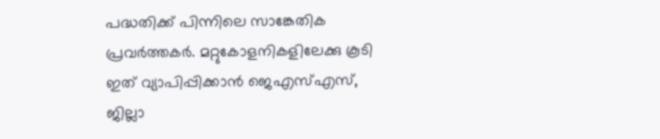പദ്ധതിക്ക് പിന്നിലെ സാങ്കേതിക പ്രവര്‍ത്തകര്‍. മറ്റുകോളനികളിലേക്കു കൂടി ഇത് വ്യാപിപ്പിക്കാന്‍ ജെഎസ്എസ്, ജില്ലാ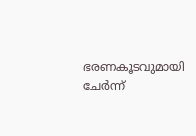ഭരണകൂടവുമായി ചേര്‍ന്ന്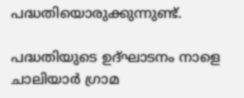പദ്ധതിയൊരുക്കുന്നുണ്ട്.

പദ്ധതിയുടെ ഉദ്ഘാടനം നാളെ ചാലിയാര്‍ ഗ്രാമ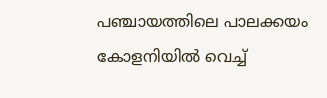പഞ്ചായത്തിലെ പാലക്കയം കോളനിയില്‍ വെച്ച്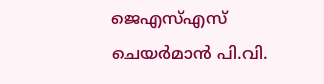ജെഎസ്എസ് ചെയര്‍മാന്‍ പി.വി.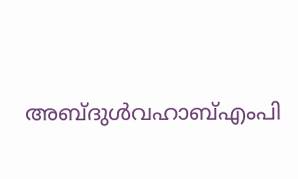അബ്ദുള്‍വഹാബ്എംപി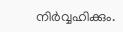നിര്‍വ്വഹിക്കും.